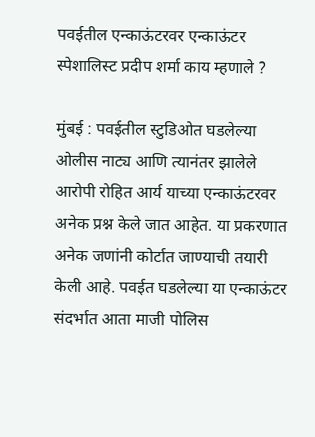पवईतील एन्काऊंटरवर एन्काऊंटर स्पेशालिस्ट प्रदीप शर्मा काय म्हणाले ?

मुंबई : पवईतील स्टुडिओत घडलेल्या ओलीस नाट्य आणि त्यानंतर झालेले आरोपी रोहित आर्य याच्या एन्काऊंटरवर अनेक प्रश्न केले जात आहेत. या प्रकरणात अनेक जणांनी कोर्टात जाण्याची तयारी केली आहे. पवईत घडलेल्या या एन्काऊंटर संदर्भात आता माजी पोलिस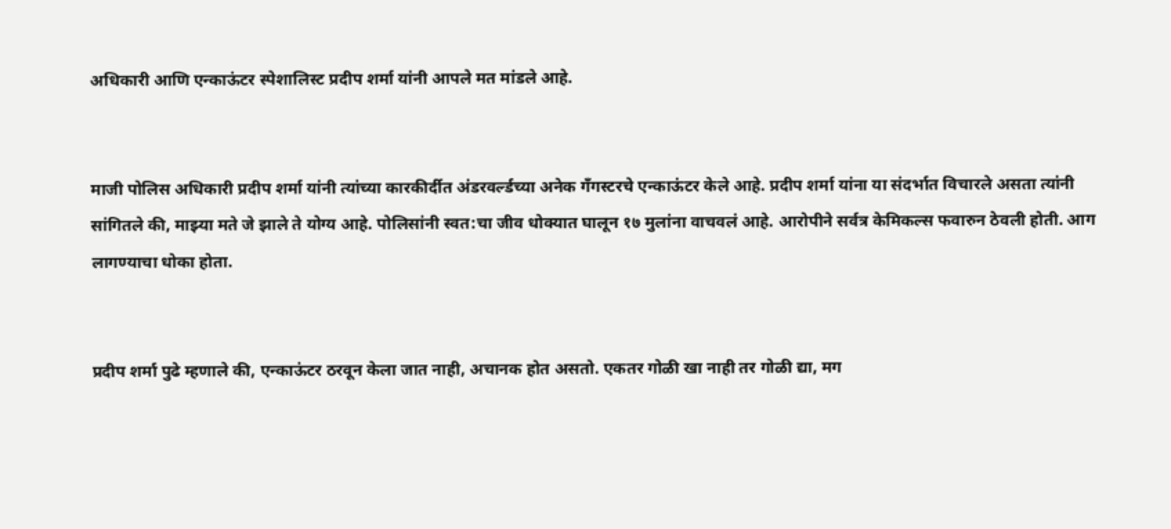अधिकारी आणि एन्काऊंटर स्पेशालिस्ट प्रदीप शर्मा यांनी आपले मत मांडले आहे.


माजी पोलिस अधिकारी प्रदीप शर्मा यांनी त्यांच्या कारकीर्दीत अंडरवर्ल्डच्या अनेक गँगस्टरचे एन्काऊंटर केले आहे. प्रदीप शर्मा यांना या संदर्भात विचारले असता त्यांनी सांगितले की, माझ्या मते जे झाले ते योग्य आहे. पोलिसांनी स्वत:चा जीव धोक्यात घालून १७ मुलांना वाचवलं आहे. आरोपीने सर्वत्र केमिकल्स फवारुन ठेवली होती. आग लागण्याचा धोका होता.


प्रदीप शर्मा पुढे म्हणाले की, एन्काऊंटर ठरवून केला जात नाही, अचानक होत असतो. एकतर गोळी खा नाही तर गोळी द्या, मग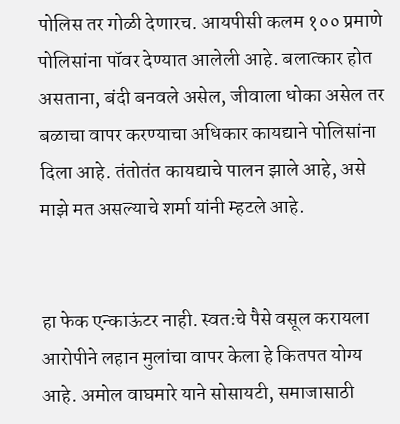पोलिस तर गोळी देणारच. आयपीसी कलम १०० प्रमाणे पोलिसांना पॉवर देण्यात आलेली आहे. बलात्कार होत असताना, बंदी बनवले असेल, जीवाला धोका असेल तर बळाचा वापर करण्याचा अधिकार कायद्याने पोलिसांना दिला आहे. तंतोतंत कायद्याचे पालन झाले आहे, असे माझे मत असल्याचे शर्मा यांनी म्हटले आहे.


हा फेक एन्काऊंटर नाही. स्वतःचे पैसे वसूल करायला आरोपीने लहान मुलांचा वापर केला हे कितपत योग्य आहे. अमोल वाघमारे याने सोसायटी, समाजासाठी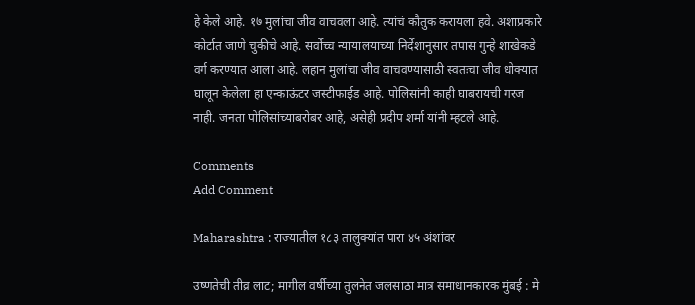हे केले आहे. १७ मुलांचा जीव वाचवला आहे. त्यांचं कौतुक करायला हवे. अशाप्रकारे कोर्टात जाणे चुकीचे आहे. सर्वोच्च न्यायालयाच्या निर्देशानुसार तपास गुन्हे शाखेकडे वर्ग करण्यात आला आहे. लहान मुलांचा जीव वाचवण्यासाठी स्वतःचा जीव धोक्यात घालून केलेला हा एन्काऊंटर जस्टीफाईड आहे. पोलिसांनी काही घाबरायची गरज नाही. जनता पोलिसांच्याबरोबर आहे, असेही प्रदीप शर्मा यांनी म्हटले आहे.

Comments
Add Comment

Maharashtra : राज्यातील १८३ तालुक्यांत पारा ४५ अंशांवर

उष्णतेची तीव्र लाट; मागील वर्षीच्या तुलनेत जलसाठा मात्र समाधानकारक मुंबई : मे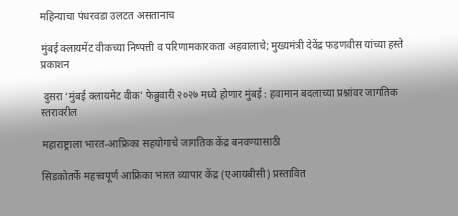महिन्याचा पंधरवडा उलटत असतानाच

मुंबई क्लायमेंट वीकच्या निष्पत्ती व परिणामकारकता अहवालाचे; मुख्यमंत्री देवेंद्र फडणवीस यांच्या हस्ते प्रकाशन

 दुसरा ‘मुंबई क्लायमेट वीक’ फेब्रुवारी २०२७ मध्ये होणार मुंबई : हवामान बदलाच्या प्रश्नांवर जागतिक स्तरावरील

महाराष्ट्राला भारत-आफ्रिका सहयोगाचे जागतिक केंद्र बनवण्यासाठी

सिडकोतर्फे महत्त्वपूर्ण आफ्रिका भारत व्यापार केंद्र (एआयबीसी) प्रस्तावित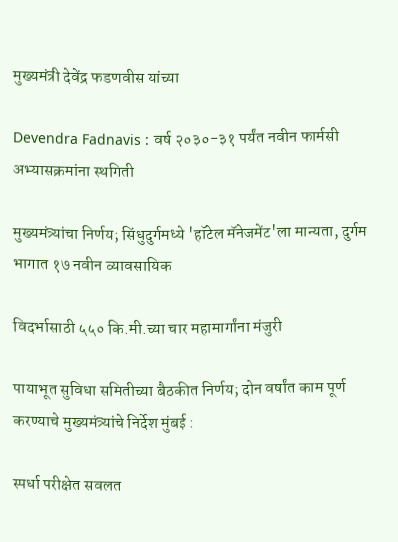मुख्यमंत्री देवेंद्र फडणवीस यांच्या

Devendra Fadnavis : वर्ष २०३०-३१ पर्यंत नवीन फार्मसी अभ्यासक्रमांना स्थगिती

मुख्यमंत्र्यांचा निर्णय; सिंधुदुर्गमध्ये 'हॉटेल मॅनेजमेंट'ला मान्यता, दुर्गम भागात १७ नवीन व्यावसायिक

विदर्भासाठी ५५० कि.मी.च्या चार महामार्गांना मंजुरी

पायाभूत सुविधा समितीच्या बैठकीत निर्णय; दोन वर्षांत काम पूर्ण करण्याचे मुख्यमंत्र्यांचे निर्देश मुंबई :

स्पर्धा परीक्षेत सवलत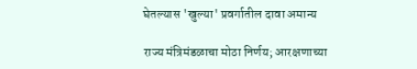घेतल्यास 'खुल्या' प्रवर्गातील दावा अमान्य

राज्य मंत्रिमंडळाचा मोठा निर्णय; आरक्षणाच्या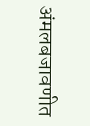अंमलबजावणीत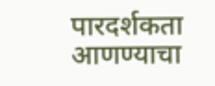पारदर्शकता आणण्याचा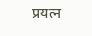प्रयत्न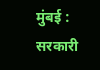मुंबई : सरकारी